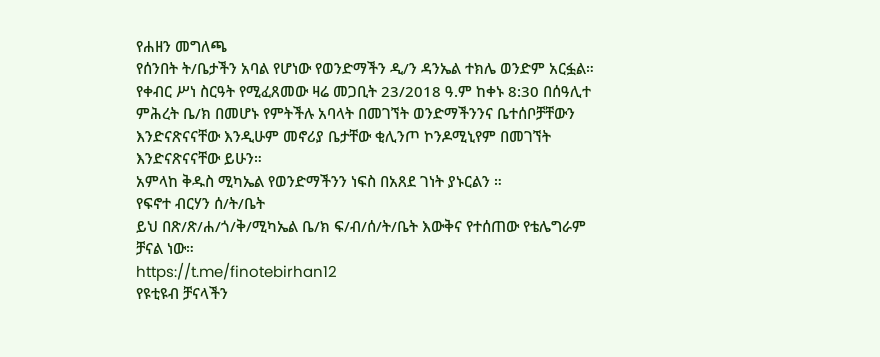የሐዘን መግለጫ
የሰንበት ት/ቤታችን አባል የሆነው የወንድማችን ዲ/ን ዳንኤል ተክሌ ወንድም አርፏል። የቀብር ሥነ ስርዓት የሚፈጸመው ዛሬ መጋቢት 23/2018 ዓ.ም ከቀኑ 8:30 በሰዓሊተ ምሕረት ቤ/ክ በመሆኑ የምትችሉ አባላት በመገኘት ወንድማችንንና ቤተሰቦቻቸውን እንድናጽናናቸው እንዲሁም መኖሪያ ቤታቸው ቂሊንጦ ኮንዶሚኒየም በመገኘት እንድናጽናናቸው ይሁን።
አምላከ ቅዱስ ሚካኤል የወንድማችንን ነፍስ በአጸደ ገነት ያኑርልን ።
የፍኖተ ብርሃን ሰ/ት/ቤት
ይህ በጽ/ጽ/ሐ/ጎ/ቅ/ሚካኤል ቤ/ክ ፍ/ብ/ሰ/ት/ቤት እውቅና የተሰጠው የቴሌግራም ቻናል ነው።
https://t.me/finotebirhan12
የዩቲዩብ ቻናላችን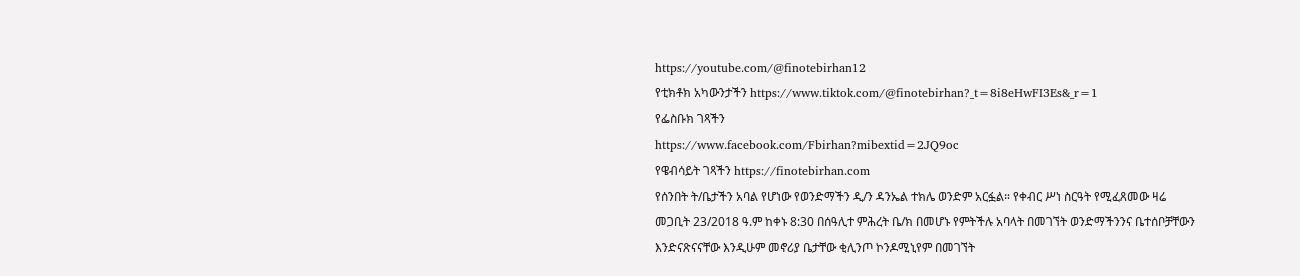https://youtube.com/@finotebirhan12
የቲክቶክ አካውንታችን https://www.tiktok.com/@finotebirhan?_t=8i8eHwFI3Es&_r=1
የፌስቡክ ገጻችን
https://www.facebook.com/Fbirhan?mibextid=2JQ9oc
የዌብሳይት ገጻችን https://finotebirhan.com
የሰንበት ት/ቤታችን አባል የሆነው የወንድማችን ዲ/ን ዳንኤል ተክሌ ወንድም አርፏል። የቀብር ሥነ ስርዓት የሚፈጸመው ዛሬ መጋቢት 23/2018 ዓ.ም ከቀኑ 8:30 በሰዓሊተ ምሕረት ቤ/ክ በመሆኑ የምትችሉ አባላት በመገኘት ወንድማችንንና ቤተሰቦቻቸውን እንድናጽናናቸው እንዲሁም መኖሪያ ቤታቸው ቂሊንጦ ኮንዶሚኒየም በመገኘት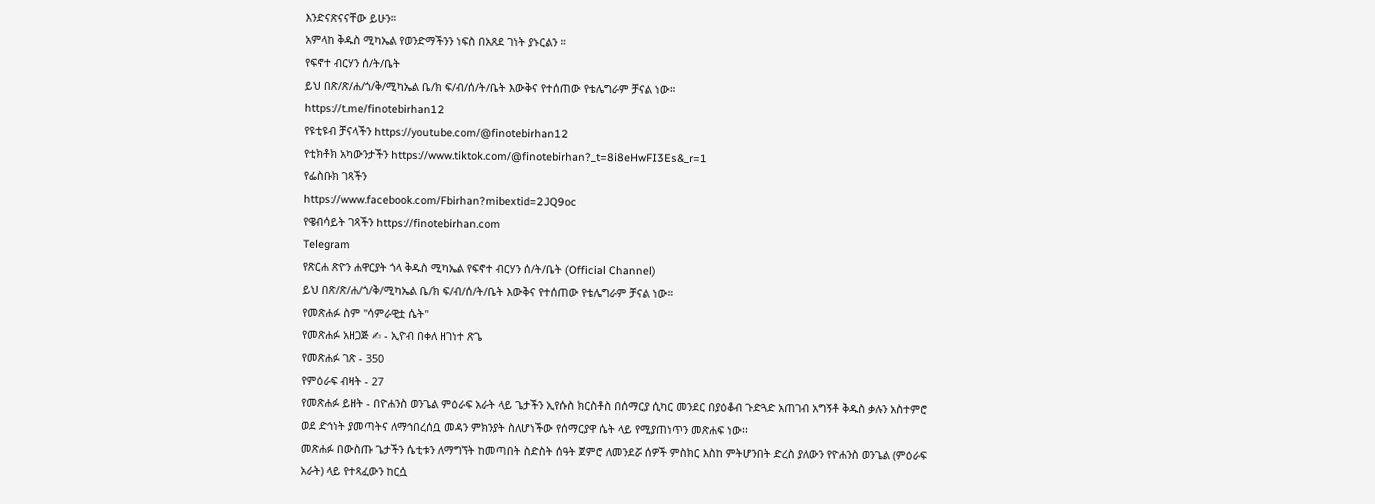እንድናጽናናቸው ይሁን።
አምላከ ቅዱስ ሚካኤል የወንድማችንን ነፍስ በአጸደ ገነት ያኑርልን ።
የፍኖተ ብርሃን ሰ/ት/ቤት
ይህ በጽ/ጽ/ሐ/ጎ/ቅ/ሚካኤል ቤ/ክ ፍ/ብ/ሰ/ት/ቤት እውቅና የተሰጠው የቴሌግራም ቻናል ነው።
https://t.me/finotebirhan12
የዩቲዩብ ቻናላችን https://youtube.com/@finotebirhan12
የቲክቶክ አካውንታችን https://www.tiktok.com/@finotebirhan?_t=8i8eHwFI3Es&_r=1
የፌስቡክ ገጻችን
https://www.facebook.com/Fbirhan?mibextid=2JQ9oc
የዌብሳይት ገጻችን https://finotebirhan.com
Telegram
የጽርሐ ጽዮን ሐዋርያት ጎላ ቅዱስ ሚካኤል የፍኖተ ብርሃን ሰ/ት/ቤት (Official Channel)
ይህ በጽ/ጽ/ሐ/ጎ/ቅ/ሚካኤል ቤ/ክ ፍ/ብ/ሰ/ት/ቤት እውቅና የተሰጠው የቴሌግራም ቻናል ነው።
የመጽሐፉ ስም "ሳምራዊቷ ሴት"
የመጽሐፉ አዘጋጅ ✍ - ኢዮብ በቀለ ዘገነተ ጽጌ
የመጽሐፉ ገጽ - 350
የምዕራፍ ብዛት - 27
የመጽሐፉ ይዘት - በዮሐንስ ወንጌል ምዕራፍ አራት ላይ ጌታችን ኢየሱስ ክርስቶስ በሰማርያ ሲካር መንደር በያዕቆብ ጉድጓድ አጠገብ አግኝቶ ቅዱስ ቃሉን አስተምሮ ወደ ድኅነት ያመጣትና ለማኅበረሰቧ መዳን ምክንያት ስለሆነችው የሰማርያዋ ሴት ላይ የሚያጠነጥን መጽሐፍ ነው፡፡
መጽሐፉ በውስጡ ጌታችን ሴቲቱን ለማግኘት ከመጣበት ስድስት ሰዓት ጀምሮ ለመንደሯ ሰዎች ምስክር እስከ ምትሆንበት ድረስ ያለውን የዮሐንስ ወንጌል (ምዕራፍ አራት) ላይ የተጻፈውን ከርሷ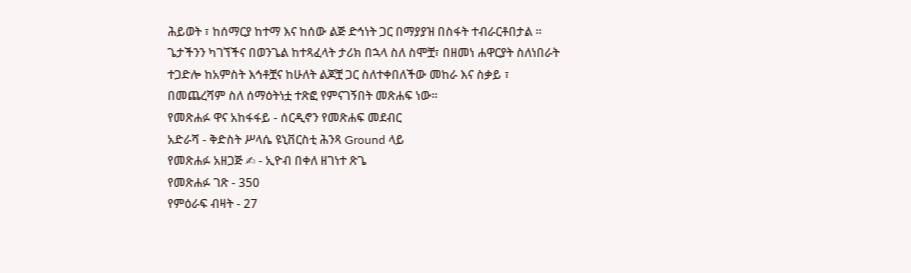ሕይወት ፣ ከሰማርያ ከተማ እና ከሰው ልጅ ድኅነት ጋር በማያያዝ በስፋት ተብራርቶበታል ፡፡ ጌታችንን ካገኘችና በወንጌል ከተጻፈላት ታሪክ በኋላ ስለ ስሞቿ፣ በዘመነ ሐዋርያት ስለነበራት ተጋድሎ ከአምስት እኅቶቿና ከሁለት ልጆቿ ጋር ስለተቀበለችው መከራ እና ስቃይ ፣ በመጨረሻም ስለ ሰማዕትነቷ ተጽፎ የምናገኝበት መጽሐፍ ነው፡፡
የመጽሐፉ ዋና አከፋፋይ - ሰርዲኖን የመጽሐፍ መደብር
አድራሻ - ቅድስት ሥላሴ ዩኒቨርስቲ ሕንጻ Ground ላይ
የመጽሐፉ አዘጋጅ ✍ - ኢዮብ በቀለ ዘገነተ ጽጌ
የመጽሐፉ ገጽ - 350
የምዕራፍ ብዛት - 27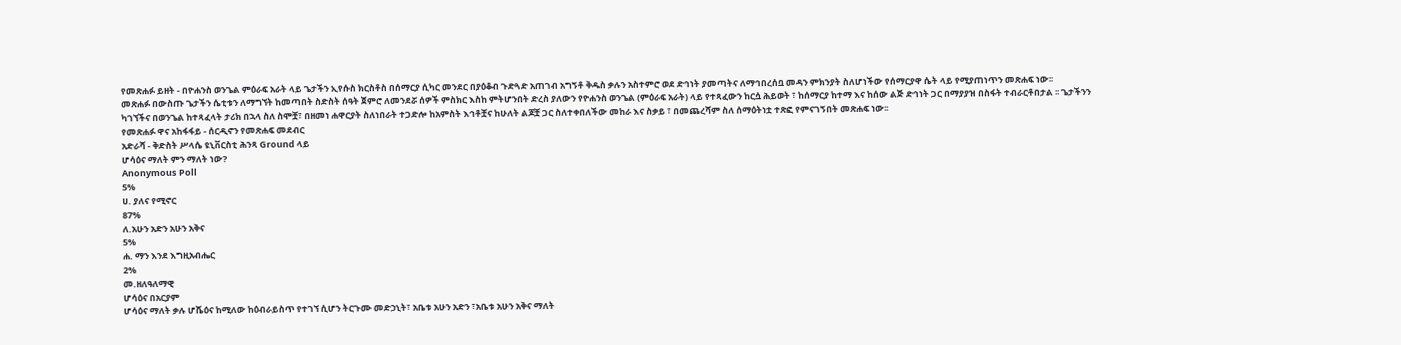የመጽሐፉ ይዘት - በዮሐንስ ወንጌል ምዕራፍ አራት ላይ ጌታችን ኢየሱስ ክርስቶስ በሰማርያ ሲካር መንደር በያዕቆብ ጉድጓድ አጠገብ አግኝቶ ቅዱስ ቃሉን አስተምሮ ወደ ድኅነት ያመጣትና ለማኅበረሰቧ መዳን ምክንያት ስለሆነችው የሰማርያዋ ሴት ላይ የሚያጠነጥን መጽሐፍ ነው፡፡
መጽሐፉ በውስጡ ጌታችን ሴቲቱን ለማግኘት ከመጣበት ስድስት ሰዓት ጀምሮ ለመንደሯ ሰዎች ምስክር እስከ ምትሆንበት ድረስ ያለውን የዮሐንስ ወንጌል (ምዕራፍ አራት) ላይ የተጻፈውን ከርሷ ሕይወት ፣ ከሰማርያ ከተማ እና ከሰው ልጅ ድኅነት ጋር በማያያዝ በስፋት ተብራርቶበታል ፡፡ ጌታችንን ካገኘችና በወንጌል ከተጻፈላት ታሪክ በኋላ ስለ ስሞቿ፣ በዘመነ ሐዋርያት ስለነበራት ተጋድሎ ከአምስት እኅቶቿና ከሁለት ልጆቿ ጋር ስለተቀበለችው መከራ እና ስቃይ ፣ በመጨረሻም ስለ ሰማዕትነቷ ተጽፎ የምናገኝበት መጽሐፍ ነው፡፡
የመጽሐፉ ዋና አከፋፋይ - ሰርዲኖን የመጽሐፍ መደብር
አድራሻ - ቅድስት ሥላሴ ዩኒቨርስቲ ሕንጻ Ground ላይ
ሆሳዕና ማለት ምን ማለት ነው?
Anonymous Poll
5%
ሀ. ያለና የሚኖር
87%
ለ.አሁን አድን አሁን አቅና
5%
ሐ. ማን እንደ እግዚአብሔር
2%
መ.ዘለዓለማዊ
ሆሳዕና በአርያም
ሆሳዕና ማለት ቃሉ ሆሼዕና ከሚለው ከዕብራይስጥ የተገኘ ሲሆን ትርጉሙ መድኃኒት፣ አቤቱ አሁን አድን ፣አቤቱ አሁን አቅና ማለት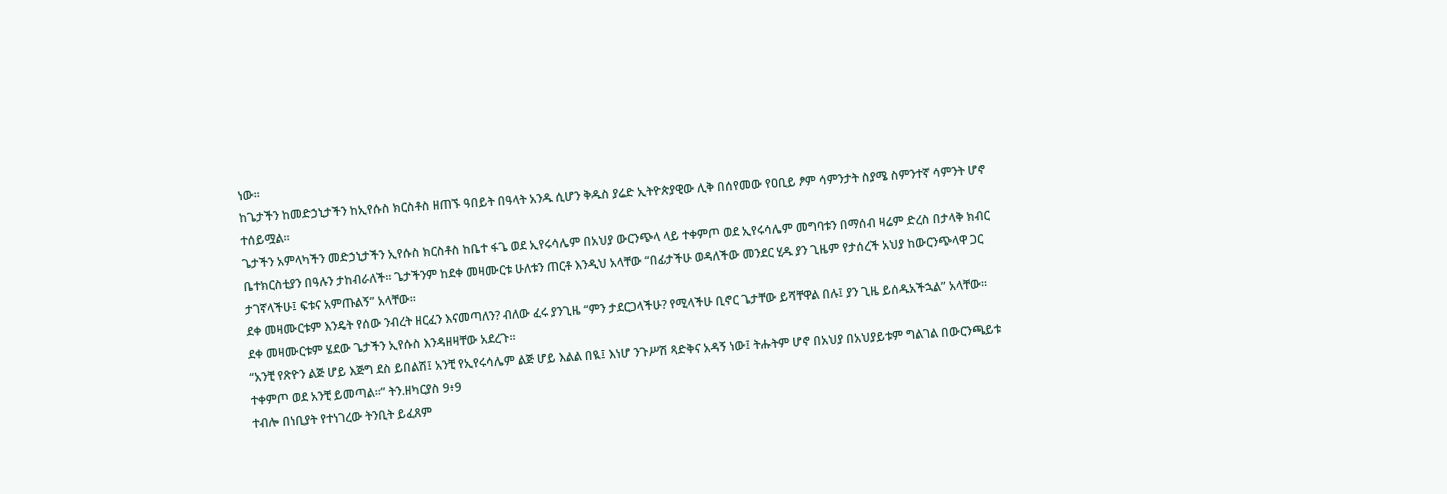ነው፡፡
ከጌታችን ከመድኃኒታችን ከኢየሱስ ክርስቶስ ዘጠኙ ዓበይት በዓላት አንዱ ሲሆን ቅዱስ ያሬድ ኢትዮጵያዊው ሊቅ በሰየመው የዐቢይ ፆም ሳምንታት ስያሜ ስምንተኛ ሳምንት ሆኖ ተሰይሟል።
ጌታችን አምላካችን መድኃኒታችን ኢየሱስ ክርስቶስ ከቤተ ፋጌ ወደ ኢየሩሳሌም በአህያ ውርንጭላ ላይ ተቀምጦ ወደ ኢየሩሳሌም መግባቱን በማሰብ ዛሬም ድረስ በታላቅ ክብር ቤተክርስቲያን በዓሉን ታከብራለች። ጌታችንም ከደቀ መዛሙርቱ ሁለቱን ጠርቶ እንዲህ አላቸው “በፊታችሁ ወዳለችው መንደር ሂዱ ያን ጊዜም የታሰረች አህያ ከውርንጭላዋ ጋር ታገኛላችሁ፤ ፍቱና አምጡልኝ” አላቸው፡፡
ደቀ መዛሙርቱም እንዴት የሰው ንብረት ዘርፈን እናመጣለን? ብለው ፈሩ ያንጊዜ “ምን ታደርጋላችሁ? የሚላችሁ ቢኖር ጌታቸው ይሻቸዋል በሉ፤ ያን ጊዜ ይሰዱአችኋል” አላቸው፡፡ ደቀ መዛሙርቱም ሄደው ጌታችን ኢየሱስ እንዳዘዛቸው አደረጉ፡፡
“አንቺ የጽዮን ልጅ ሆይ እጅግ ደስ ይበልሽ፤ አንቺ የኢየሩሳሌም ልጅ ሆይ እልል በዪ፤ እነሆ ንጉሥሽ ጻድቅና አዳኝ ነው፤ ትሑትም ሆኖ በአህያ በአህያይቱም ግልገል በውርንጫይቱ ተቀምጦ ወደ አንቺ ይመጣል፡፡” ትን.ዘካርያስ 9፥9
ተብሎ በነቢያት የተነገረው ትንቢት ይፈጸም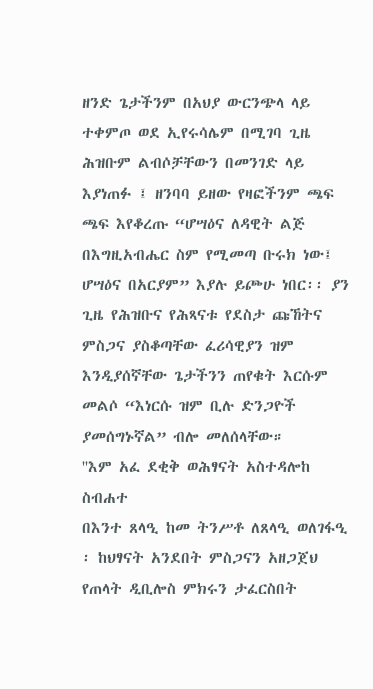ዘንድ ጌታችንም በአህያ ውርንጭላ ላይ ተቀምጦ ወደ ኢየሩሳሌም በሚገባ ጊዜ ሕዝቡም ልብሶቻቸውን በመንገድ ላይ እያነጠፉ ፤ ዘንባባ ይዘው የዛፎችንም ጫፍ ጫፍ እየቆረጡ “ሆሣዕና ለዳዊት ልጅ በእግዚአብሔር ስም የሚመጣ ቡሩክ ነው፤ ሆሣዕና በአርያም” እያሉ ይጮሁ ነበር፡፡ ያን ጊዜ የሕዝቡና የሕጻናቱ የደስታ ጩኸትና ምስጋና ያስቆጣቸው ፈሪሳዊያን ዝም እንዲያሰኛቸው ጌታችንን ጠየቁት እርሱም መልሶ “እነርሱ ዝም ቢሉ ድንጋዮች ያመሰግኑኛል” ብሎ መለሰላቸው።
''እም አፈ ደቂቅ ወሕፃናት አስተዳሎከ ስብሐተ
በእንተ ጸላዒ ከመ ትንሥቶ ለጸላዒ ወለገፋዒ
፡ ከህፃናት አንደበት ምስጋናን አዘጋጀህ
የጠላት ዲቢሎስ ምክሩን ታፈርስበት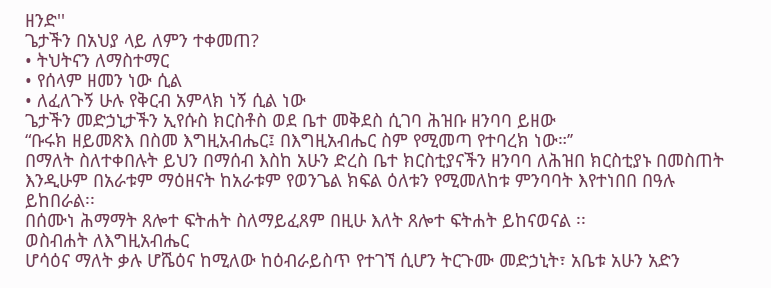ዘንድ''
ጌታችን በአህያ ላይ ለምን ተቀመጠ?
• ትህትናን ለማስተማር
• የሰላም ዘመን ነው ሲል
• ለፈለጉኝ ሁሉ የቅርብ አምላክ ነኝ ሲል ነው
ጌታችን መድኃኒታችን ኢየሱስ ክርስቶስ ወደ ቤተ መቅደስ ሲገባ ሕዝቡ ዘንባባ ይዘው
“ቡሩክ ዘይመጽእ በስመ እግዚአብሔር፤ በእግዚአብሔር ስም የሚመጣ የተባረክ ነው።’’
በማለት ስለተቀበሉት ይህን በማሰብ እስከ አሁን ድረስ ቤተ ክርስቲያናችን ዘንባባ ለሕዝበ ክርስቲያኑ በመስጠት እንዲሁም በአራቱም ማዕዘናት ከአራቱም የወንጌል ክፍል ዕለቱን የሚመለከቱ ምንባባት እየተነበበ በዓሉ ይከበራል፡፡
በሰሙነ ሕማማት ጸሎተ ፍትሐት ስለማይፈጸም በዚሁ እለት ጸሎተ ፍትሐት ይከናወናል ፡፡
ወስብሐት ለእግዚአብሔር
ሆሳዕና ማለት ቃሉ ሆሼዕና ከሚለው ከዕብራይስጥ የተገኘ ሲሆን ትርጉሙ መድኃኒት፣ አቤቱ አሁን አድን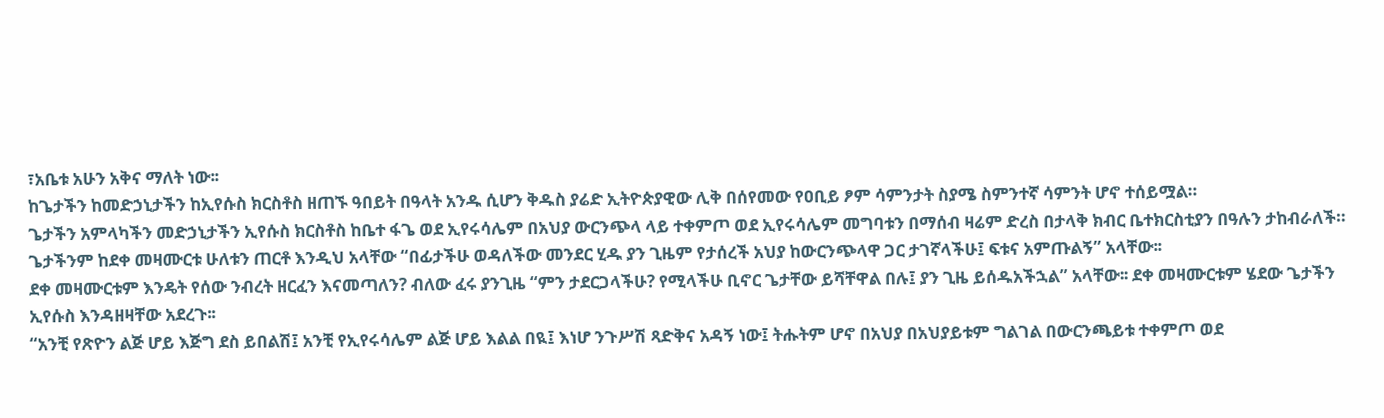፣አቤቱ አሁን አቅና ማለት ነው፡፡
ከጌታችን ከመድኃኒታችን ከኢየሱስ ክርስቶስ ዘጠኙ ዓበይት በዓላት አንዱ ሲሆን ቅዱስ ያሬድ ኢትዮጵያዊው ሊቅ በሰየመው የዐቢይ ፆም ሳምንታት ስያሜ ስምንተኛ ሳምንት ሆኖ ተሰይሟል።
ጌታችን አምላካችን መድኃኒታችን ኢየሱስ ክርስቶስ ከቤተ ፋጌ ወደ ኢየሩሳሌም በአህያ ውርንጭላ ላይ ተቀምጦ ወደ ኢየሩሳሌም መግባቱን በማሰብ ዛሬም ድረስ በታላቅ ክብር ቤተክርስቲያን በዓሉን ታከብራለች። ጌታችንም ከደቀ መዛሙርቱ ሁለቱን ጠርቶ እንዲህ አላቸው “በፊታችሁ ወዳለችው መንደር ሂዱ ያን ጊዜም የታሰረች አህያ ከውርንጭላዋ ጋር ታገኛላችሁ፤ ፍቱና አምጡልኝ” አላቸው፡፡
ደቀ መዛሙርቱም እንዴት የሰው ንብረት ዘርፈን እናመጣለን? ብለው ፈሩ ያንጊዜ “ምን ታደርጋላችሁ? የሚላችሁ ቢኖር ጌታቸው ይሻቸዋል በሉ፤ ያን ጊዜ ይሰዱአችኋል” አላቸው፡፡ ደቀ መዛሙርቱም ሄደው ጌታችን ኢየሱስ እንዳዘዛቸው አደረጉ፡፡
“አንቺ የጽዮን ልጅ ሆይ እጅግ ደስ ይበልሽ፤ አንቺ የኢየሩሳሌም ልጅ ሆይ እልል በዪ፤ እነሆ ንጉሥሽ ጻድቅና አዳኝ ነው፤ ትሑትም ሆኖ በአህያ በአህያይቱም ግልገል በውርንጫይቱ ተቀምጦ ወደ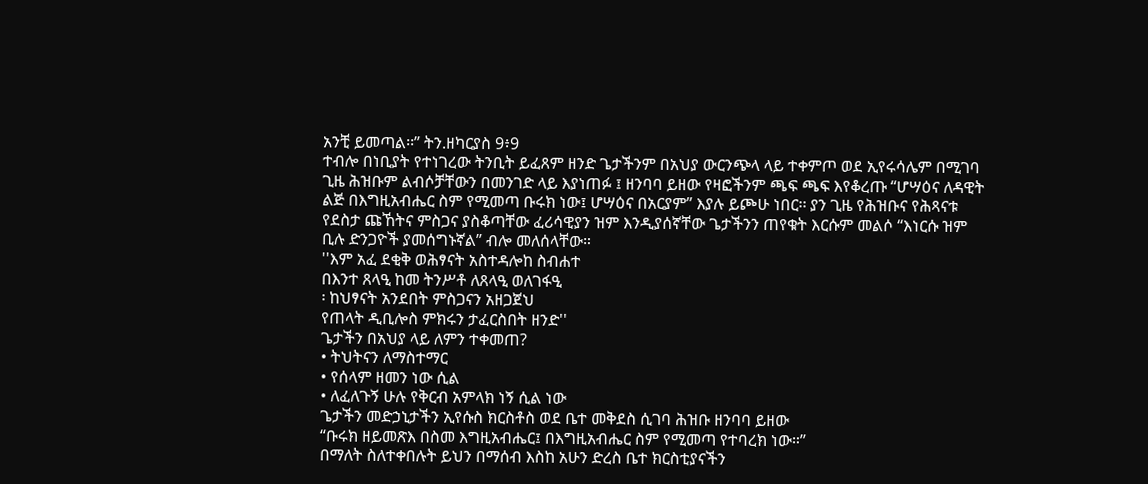አንቺ ይመጣል፡፡” ትን.ዘካርያስ 9፥9
ተብሎ በነቢያት የተነገረው ትንቢት ይፈጸም ዘንድ ጌታችንም በአህያ ውርንጭላ ላይ ተቀምጦ ወደ ኢየሩሳሌም በሚገባ ጊዜ ሕዝቡም ልብሶቻቸውን በመንገድ ላይ እያነጠፉ ፤ ዘንባባ ይዘው የዛፎችንም ጫፍ ጫፍ እየቆረጡ “ሆሣዕና ለዳዊት ልጅ በእግዚአብሔር ስም የሚመጣ ቡሩክ ነው፤ ሆሣዕና በአርያም” እያሉ ይጮሁ ነበር፡፡ ያን ጊዜ የሕዝቡና የሕጻናቱ የደስታ ጩኸትና ምስጋና ያስቆጣቸው ፈሪሳዊያን ዝም እንዲያሰኛቸው ጌታችንን ጠየቁት እርሱም መልሶ “እነርሱ ዝም ቢሉ ድንጋዮች ያመሰግኑኛል” ብሎ መለሰላቸው።
''እም አፈ ደቂቅ ወሕፃናት አስተዳሎከ ስብሐተ
በእንተ ጸላዒ ከመ ትንሥቶ ለጸላዒ ወለገፋዒ
፡ ከህፃናት አንደበት ምስጋናን አዘጋጀህ
የጠላት ዲቢሎስ ምክሩን ታፈርስበት ዘንድ''
ጌታችን በአህያ ላይ ለምን ተቀመጠ?
• ትህትናን ለማስተማር
• የሰላም ዘመን ነው ሲል
• ለፈለጉኝ ሁሉ የቅርብ አምላክ ነኝ ሲል ነው
ጌታችን መድኃኒታችን ኢየሱስ ክርስቶስ ወደ ቤተ መቅደስ ሲገባ ሕዝቡ ዘንባባ ይዘው
“ቡሩክ ዘይመጽእ በስመ እግዚአብሔር፤ በእግዚአብሔር ስም የሚመጣ የተባረክ ነው።’’
በማለት ስለተቀበሉት ይህን በማሰብ እስከ አሁን ድረስ ቤተ ክርስቲያናችን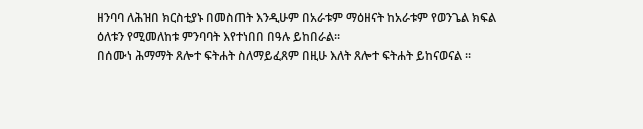ዘንባባ ለሕዝበ ክርስቲያኑ በመስጠት እንዲሁም በአራቱም ማዕዘናት ከአራቱም የወንጌል ክፍል ዕለቱን የሚመለከቱ ምንባባት እየተነበበ በዓሉ ይከበራል፡፡
በሰሙነ ሕማማት ጸሎተ ፍትሐት ስለማይፈጸም በዚሁ እለት ጸሎተ ፍትሐት ይከናወናል ፡፡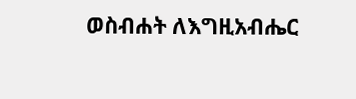ወስብሐት ለእግዚአብሔር